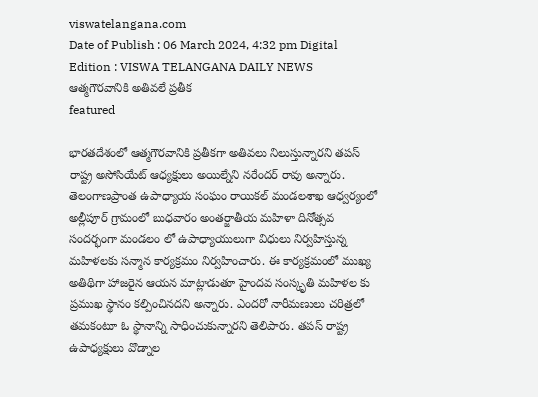viswatelangana.com
Date of Publish : 06 March 2024, 4:32 pm Digital Edition : VISWA TELANGANA DAILY NEWS
ఆత్మగౌరవానికి అతివలే ప్రతీక
featured

భారతదేశంలో ఆత్మగౌరవానికి ప్రతీకగా అతివలు నిలుస్తున్నారని తపస్ రాష్ట్ర అసోసియేట్ ఆధ్యక్షులు అయిల్నేని నరేందర్ రావు అన్నారు. తెలంగాణప్రాంత ఉపాధ్యాయ సంఘం రాయికల్ మండలశాఖ ఆధ్వర్యంలో అల్లీపూర్ గ్రామంలో బుధవారం అంతర్జాతీయ మహిళా దినోత్సవ సందర్భంగా మండలం లో ఉపాధ్యాయులుగా విధులు నిర్వహిస్తున్న మహిళలకు సన్మాన కార్యక్రమం నిర్వహించారు. ఈ కార్యక్రమంలో ముఖ్య అతిథిగా హాజరైన ఆయన మాట్లాడుతూ హైందవ సంస్కృతి మహిళల కు ప్రముఖ స్థానం కల్పించినదని అన్నారు. ఎందరో నారీమణులు చరిత్రలో తమకంటూ ఓ స్థానాన్ని సాధించుకున్నారని తెలిపారు. తపస్ రాష్ట్ర ఉపాధ్యక్షులు వొడ్నాల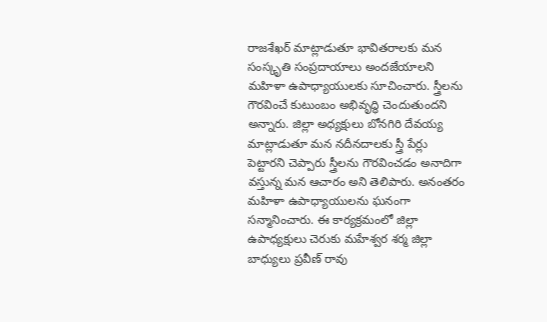రాజశేఖర్ మాట్లాడుతూ భావితరాలకు మన సంస్కృతి సంప్రదాయాలు అందజేయాలని మహిళా ఉపాధ్యాయులకు సూచించారు. స్త్రీలను గౌరవించే కుటుంబం అభివృద్ధి చెందుతుందని అన్నారు. జిల్లా అధ్యక్షులు బోనగిరి దేవయ్య మాట్లాడుతూ మన నదీనదాలకు స్త్రీ పేర్లు పెట్టారని చెప్పారు స్త్రీలను గౌరవించడం అనాదిగా వస్తున్న మన ఆచారం అని తెలిపారు. అనంతరం మహిళా ఉపాధ్యాయులను ఘనంగా సన్మానించారు. ఈ కార్యక్రమంలో జిల్లా ఉపాధ్యక్షులు చెరుకు మహేశ్వర శర్మ జిల్లా బాధ్యులు ప్రవీణ్ రావు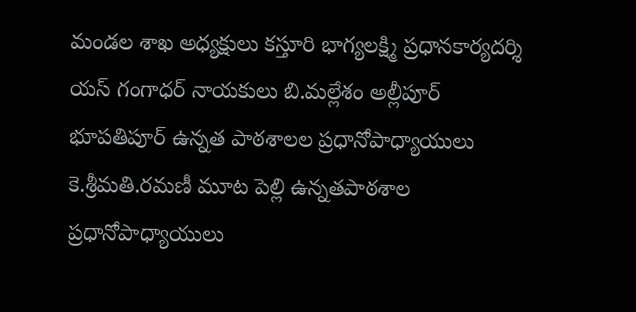మండల శాఖ అధ్యక్షులు కస్తూరి భాగ్యలక్ష్మి ప్రధానకార్యదర్శి యస్ గంగాధర్ నాయకులు బి.మల్లేశం అల్లీపూర్ భూపతిపూర్ ఉన్నత పాఠశాలల ప్రధానోపాధ్యాయులు కె.శ్రీమతి.రమణీ మూట పెల్లి ఉన్నతపాఠశాల ప్రధానోపాధ్యాయులు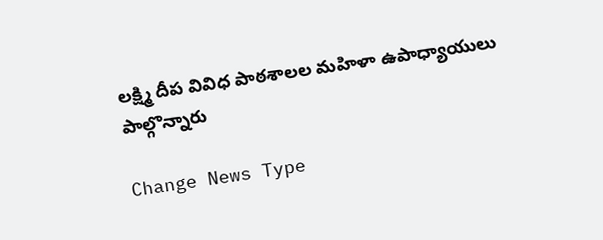లక్ష్మి దీప వివిధ పాఠశాలల మహిళా ఉపాధ్యాయులు పాల్గొన్నారు

Change News Type